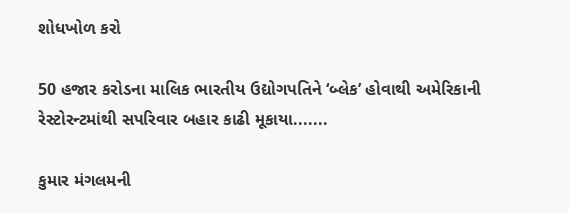શોધખોળ કરો

50 હજાર કરોડના માલિક ભારતીય ઉદ્યોગપતિને ‘બ્લેક’ હોવાથી અમેરિકાની રેસ્ટોરન્ટમાંથી સપરિવાર બહાર કાઢી મૂકાયા.......

કુમાર મંગલમની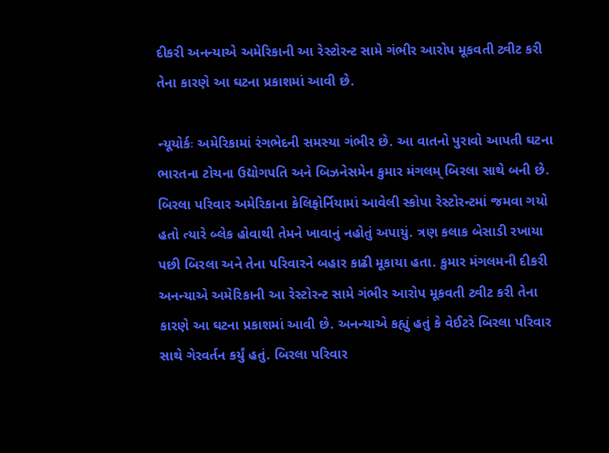દીકરી અનન્યાએ અમેરિકાની આ રેસ્ટોરન્ટ સામે ગંભીર આરોપ મૂકવતી ટ્વીટ કરી તેના કારણે આ ઘટના પ્રકાશમાં આવી છે.

ન્યૂયોર્કઃ અમેરિકામાં રંગભેદની સમસ્યા ગંભીર છે. આ વાતનો પુરાવો આપતી ઘટના ભારતના ટોચના ઉદ્યોગપતિ અને બિઝનેસમેન કુમાર મંગલમ્ બિરલા સાથે બની છે. બિરલા પરિવાર અમેરિકાના કેલિફોર્નિયામાં આવેલી સ્કોપા રેસ્ટોરન્ટમાં જમવા ગયો હતો ત્યારે બ્લેક હોવાથી તેમને ખાવાનું નહોતું અપાયું. ત્રણ કલાક બેસાડી રખાયા પછી બિરલા અને તેના પરિવારને બહાર કાઢી મૂકાયા હતા. કુમાર મંગલમની દીકરી અનન્યાએ અમેરિકાની આ રેસ્ટોરન્ટ સામે ગંભીર આરોપ મૂકવતી ટ્વીટ કરી તેના કારણે આ ઘટના પ્રકાશમાં આવી છે. અનન્યાએ કહ્યું હતું કે વેઈટરે બિરલા પરિવાર સાથે ગેરવર્તન કર્યું હતું. બિરલા પરિવાર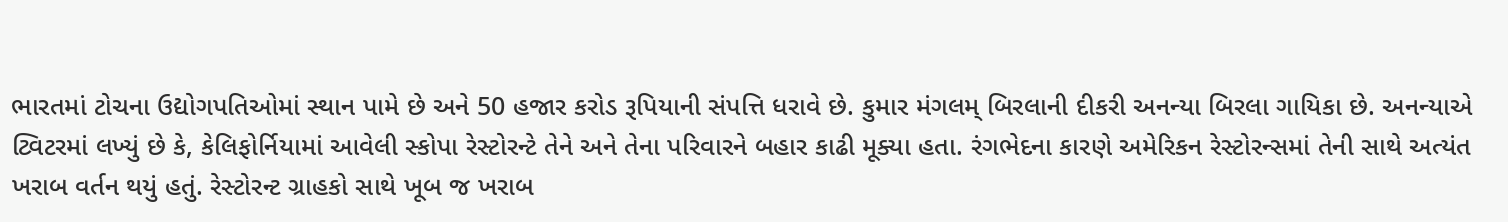ભારતમાં ટોચના ઉદ્યોગપતિઓમાં સ્થાન પામે છે અને 50 હજાર કરોડ રૂપિયાની સંપત્તિ ધરાવે છે. કુમાર મંગલમ્ બિરલાની દીકરી અનન્યા બિરલા ગાયિકા છે. અનન્યાએ ટ્વિટરમાં લખ્યું છે કે, કેલિફોર્નિયામાં આવેલી સ્કોપા રેસ્ટોરન્ટે તેને અને તેના પરિવારને બહાર કાઢી મૂક્યા હતા. રંગભેદના કારણે અમેરિકન રેસ્ટોરન્સમાં તેની સાથે અત્યંત ખરાબ વર્તન થયું હતું. રેસ્ટોરન્ટ ગ્રાહકો સાથે ખૂબ જ ખરાબ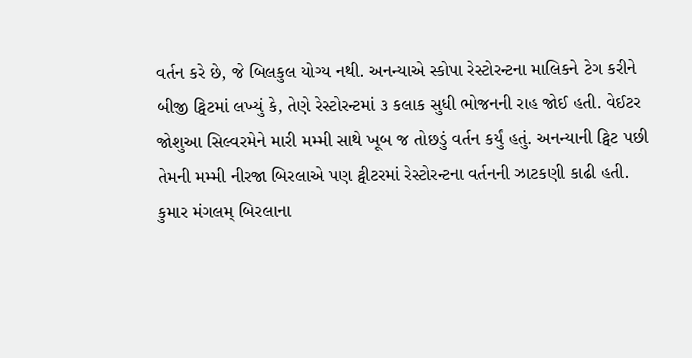વર્તન કરે છે, જે બિલકુલ યોગ્ય નથી. અનન્યાએ સ્કોપા રેસ્ટોરન્ટના માલિકને ટેગ કરીને બીજી ટ્વિટમાં લખ્યું કે, તેણે રેસ્ટોરન્ટમાં ૩ કલાક સુધી ભોજનની રાહ જોઈ હતી. વેઈટર જોશુઆ સિલ્વરમેને મારી મમ્મી સાથે ખૂબ જ તોછડું વર્તન કર્યું હતું. અનન્યાની ટ્વિટ પછી તેમની મમ્મી નીરજા બિરલાએ પણ ટ્વીટરમાં રેસ્ટોરન્ટના વર્તનની ઝાટકણી કાઢી હતી. કુમાર મંગલમ્ બિરલાના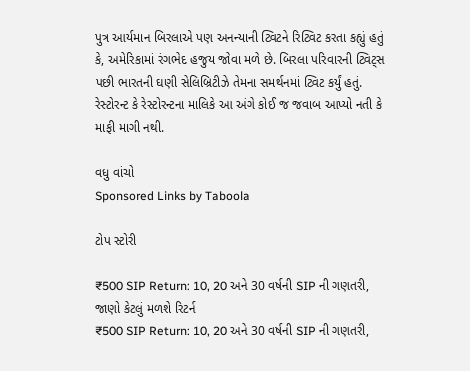પુત્ર આર્યમાન બિરલાએ પણ અનન્યાની ટ્વિટને રિટ્વિટ કરતા કહ્યું હતું કે, અમેરિકામાં રંગભેદ હજુય જોવા મળે છે. બિરલા પરિવારની ટ્વિટ્સ પછી ભારતની ઘણી સેલિબ્રિટીઝે તેમના સમર્થનમાં ટ્વિટ કર્યું હતું. રેસ્ટોરન્ટ કે રેસ્ટોરન્ટના માલિકે આ અંગે કોઈ જ જવાબ આપ્યો નતી કે માફી માગી નથી.

વધુ વાંચો
Sponsored Links by Taboola

ટોપ સ્ટોરી

₹500 SIP Return: 10, 20 અને 30 વર્ષની SIP ની ગણતરી, જાણો કેટલું મળશે રિટર્ન
₹500 SIP Return: 10, 20 અને 30 વર્ષની SIP ની ગણતરી,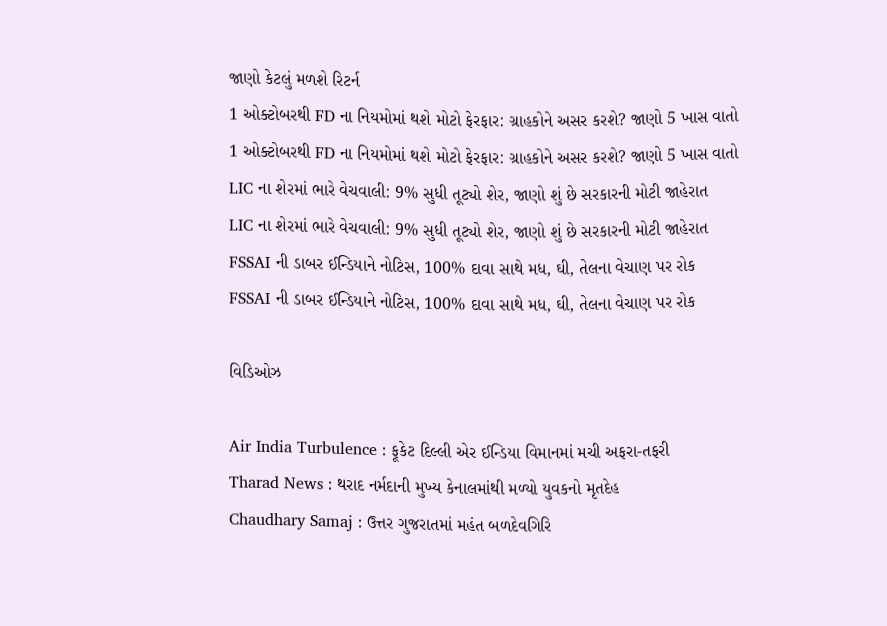જાણો કેટલું મળશે રિટર્ન
1 ઓક્ટોબરથી FD ના નિયમોમાં થશે મોટો ફેરફાર: ગ્રાહકોને અસર કરશે? જાણો 5 ખાસ વાતો
1 ઓક્ટોબરથી FD ના નિયમોમાં થશે મોટો ફેરફાર: ગ્રાહકોને અસર કરશે? જાણો 5 ખાસ વાતો
LIC ના શેરમાં ભારે વેચવાલી: 9% સુધી તૂટ્યો શેર, જાણો શું છે સરકારની મોટી જાહેરાત
LIC ના શેરમાં ભારે વેચવાલી: 9% સુધી તૂટ્યો શેર, જાણો શું છે સરકારની મોટી જાહેરાત
FSSAI ની ડાબર ઈન્ડિયાને નોટિસ, 100% દાવા સાથે મધ, ઘી, તેલના વેચાણ પર રોક
FSSAI ની ડાબર ઈન્ડિયાને નોટિસ, 100% દાવા સાથે મધ, ઘી, તેલના વેચાણ પર રોક

વિડિઓઝ

Air India Turbulence : ફૂકેટ દિલ્લી એર ઈન્ડિયા વિમાનમાં મચી અફરા-તફરી
Tharad News : થરાદ નર્મદાની મુખ્ય કેનાલમાંથી મળ્યો યુવકનો મૃતદેહ
Chaudhary Samaj : ઉત્તર ગુજરાતમાં મહંત બળદેવગિરિ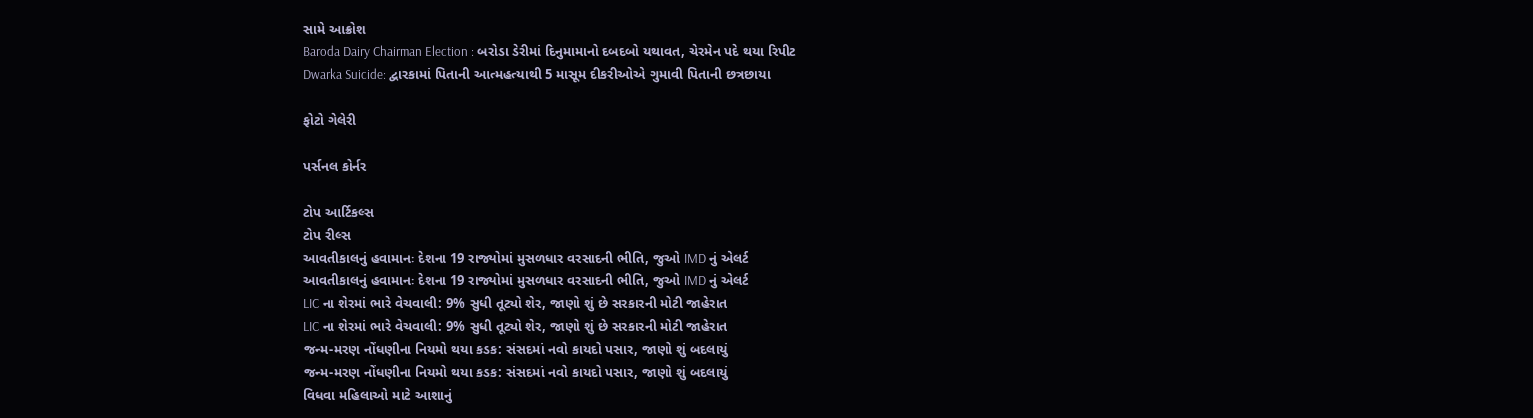સામે આક્રોશ
Baroda Dairy Chairman Election : બરોડા ડેરીમાં દિનુમામાનો દબદબો યથાવત, ચેરમેન પદે થયા રિપીટ
Dwarka Suicide: દ્વારકામાં પિતાની આત્મહત્યાથી 5 માસૂમ દીકરીઓએ ગુમાવી પિતાની છત્રછાયા

ફોટો ગેલેરી

પર્સનલ કોર્નર

ટોપ આર્ટિકલ્સ
ટોપ રીલ્સ
આવતીકાલનું હવામાનઃ દેશના 19 રાજ્યોમાં મુસળધાર વરસાદની ભીતિ, જુઓ IMD નું એલર્ટ
આવતીકાલનું હવામાનઃ દેશના 19 રાજ્યોમાં મુસળધાર વરસાદની ભીતિ, જુઓ IMD નું એલર્ટ
LIC ના શેરમાં ભારે વેચવાલી: 9% સુધી તૂટ્યો શેર, જાણો શું છે સરકારની મોટી જાહેરાત
LIC ના શેરમાં ભારે વેચવાલી: 9% સુધી તૂટ્યો શેર, જાણો શું છે સરકારની મોટી જાહેરાત
જન્મ-મરણ નોંધણીના નિયમો થયા કડક: સંસદમાં નવો કાયદો પસાર, જાણો શું બદલાયું
જન્મ-મરણ નોંધણીના નિયમો થયા કડક: સંસદમાં નવો કાયદો પસાર, જાણો શું બદલાયું
વિધવા મહિલાઓ માટે આશાનું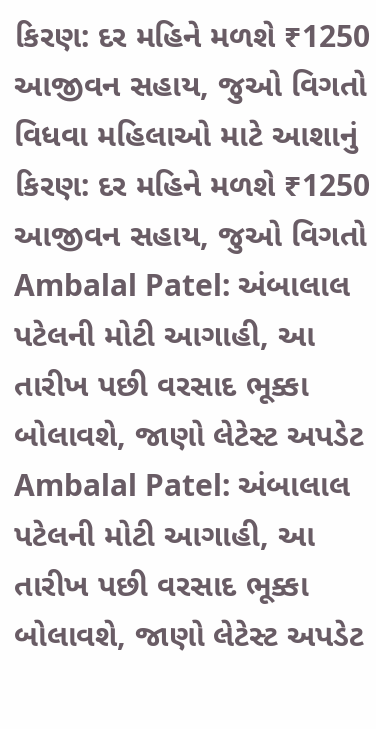કિરણ: દર મહિને મળશે ₹1250 આજીવન સહાય, જુઓ વિગતો
વિધવા મહિલાઓ માટે આશાનું કિરણ: દર મહિને મળશે ₹1250 આજીવન સહાય, જુઓ વિગતો
Ambalal Patel: અંબાલાલ પટેલની મોટી આગાહી, આ તારીખ પછી વરસાદ ભૂક્કા બોલાવશે, જાણો લેટેસ્ટ અપડેટ
Ambalal Patel: અંબાલાલ પટેલની મોટી આગાહી, આ તારીખ પછી વરસાદ ભૂક્કા બોલાવશે, જાણો લેટેસ્ટ અપડેટ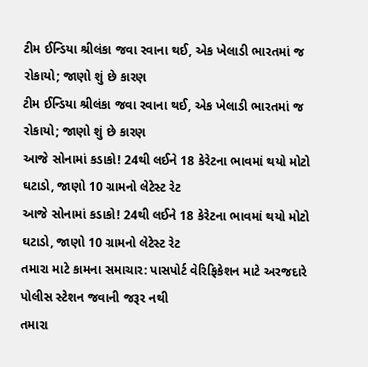ટીમ ઈન્ડિયા શ્રીલંકા જવા રવાના થઈ, એક ખેલાડી ભારતમાં જ રોકાયો; જાણો શું છે કારણ
ટીમ ઈન્ડિયા શ્રીલંકા જવા રવાના થઈ, એક ખેલાડી ભારતમાં જ રોકાયો; જાણો શું છે કારણ
આજે સોનામાં કડાકો! 24થી લઈને 18 કેરેટના ભાવમાં થયો મોટો ઘટાડો, જાણો 10 ગ્રામનો લેટેસ્ટ રેટ
આજે સોનામાં કડાકો! 24થી લઈને 18 કેરેટના ભાવમાં થયો મોટો ઘટાડો, જાણો 10 ગ્રામનો લેટેસ્ટ રેટ
તમારા માટે કામના સમાચાર: પાસપોર્ટ વેરિફિકેશન માટે અરજદારે પોલીસ સ્ટેશન જવાની જરૂર નથી
તમારા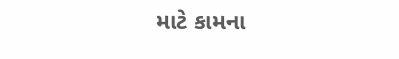માટે કામના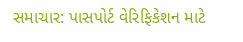સમાચાર: પાસપોર્ટ વેરિફિકેશન માટે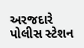અરજદારે પોલીસ સ્ટેશન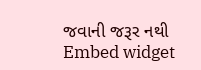જવાની જરૂર નથી
Embed widget